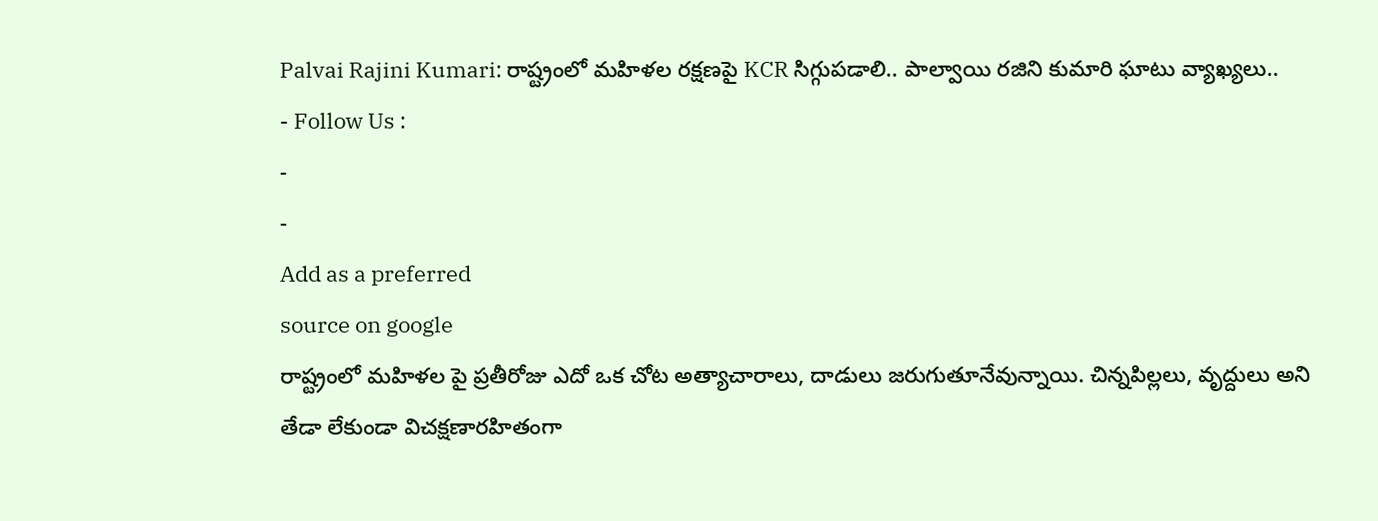Palvai Rajini Kumari: రాష్ట్రంలో మహిళల రక్షణపై KCR సిగ్గుపడాలి.. పాల్వాయి రజిని కుమారి ఘాటు వ్యాఖ్యలు..
- Follow Us :
-
-
Add as a preferred
source on google
రాష్ట్రంలో మహిళల పై ప్రతీరోజు ఎదో ఒక చోట అత్యాచారాలు, దాడులు జరుగుతూనేవున్నాయి. చిన్నపిల్లలు, వృద్దులు అని తేడా లేకుండా విచక్షణారహితంగా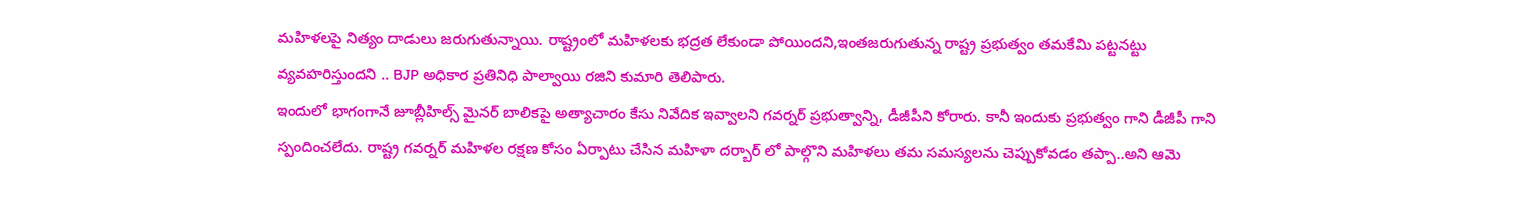మహిళలపై నిత్యం దాడులు జరుగుతున్నాయి. రాష్ట్రంలో మహిళలకు భద్రత లేకుండా పోయిందని,ఇంతజరుగుతున్న రాష్ట్ర ప్రభుత్వం తమకేమి పట్టనట్టు వ్యవహరిస్తుందని .. BJP అధికార ప్రతినిధి పాల్వాయి రజిని కుమారి తెలిపారు.
ఇందులో భాగంగానే జూబ్లీహిల్స్ మైనర్ బాలికపై అత్యాచారం కేసు నివేదిక ఇవ్వాలని గవర్నర్ ప్రభుత్వాన్ని, డీజీపీని కోరారు. కానీ ఇందుకు ప్రభుత్వం గాని డీజీపీ గాని స్పందించలేదు. రాష్ట్ర గవర్నర్ మహిళల రక్షణ కోసం ఏర్పాటు చేసిన మహిళా దర్బార్ లో పాల్గొని మహిళలు తమ సమస్యలను చెప్పుకోవడం తప్పా..అని ఆమె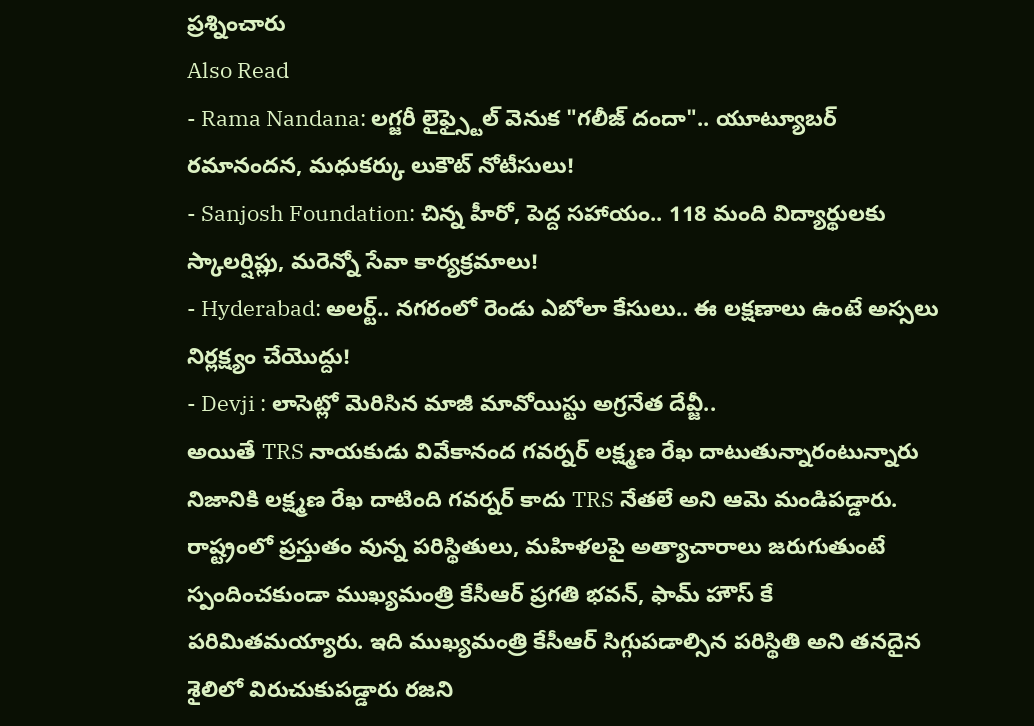ప్రశ్నించారు
Also Read
- Rama Nandana: లగ్జరీ లైఫ్స్టైల్ వెనుక "గలీజ్ దందా".. యూట్యూబర్ రమానందన, మధుకర్కు లుకౌట్ నోటీసులు!
- Sanjosh Foundation: చిన్న హీరో, పెద్ద సహాయం.. 118 మంది విద్యార్థులకు స్కాలర్షిప్లు, మరెన్నో సేవా కార్యక్రమాలు!
- Hyderabad: అలర్ట్.. నగరంలో రెండు ఎబోలా కేసులు.. ఈ లక్షణాలు ఉంటే అస్సలు నిర్లక్ష్యం చేయొద్దు!
- Devji : లాసెట్లో మెరిసిన మాజీ మావోయిస్టు అగ్రనేత దేవ్జీ..
అయితే TRS నాయకుడు వివేకానంద గవర్నర్ లక్ష్మణ రేఖ దాటుతున్నారంటున్నారు నిజానికి లక్ష్మణ రేఖ దాటింది గవర్నర్ కాదు TRS నేతలే అని ఆమె మండిపడ్డారు. రాష్ట్రంలో ప్రస్తుతం వున్న పరిస్థితులు, మహిళలపై అత్యాచారాలు జరుగుతుంటే స్పందించకుండా ముఖ్యమంత్రి కేసీఆర్ ప్రగతి భవన్, ఫామ్ హౌస్ కే పరిమితమయ్యారు. ఇది ముఖ్యమంత్రి కేసీఆర్ సిగ్గుపడాల్సిన పరిస్థితి అని తనదైన శైలిలో విరుచుకుపడ్డారు రజని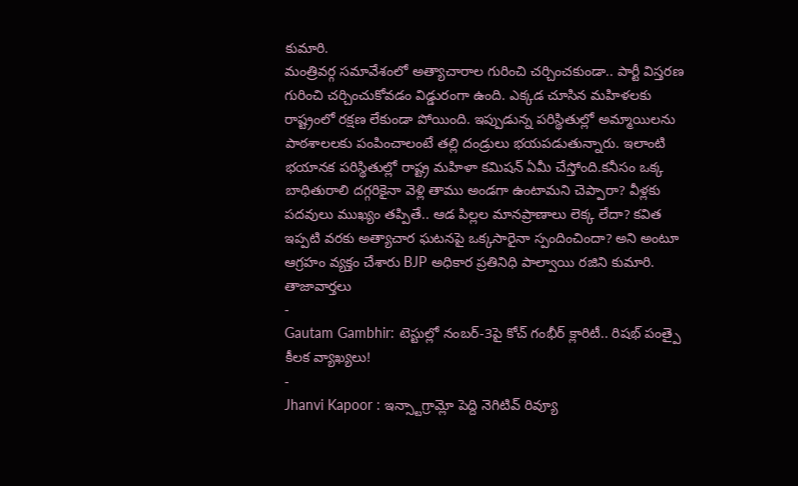కుమారి.
మంత్రివర్గ సమావేశంలో అత్యాచారాల గురించి చర్చించకుండా.. పార్టీ విస్తరణ గురించి చర్చించుకోవడం విడ్డురంగా ఉంది. ఎక్కడ చూసిన మహిళలకు రాష్ట్రంలో రక్షణ లేకుండా పోయింది. ఇప్పుడున్న పరిస్థితుల్లో అమ్మాయిలను పాఠశాలలకు పంపించాలంటే తల్లి దండ్రులు భయపడుతున్నారు. ఇలాంటి భయానక పరిస్థితుల్లో రాష్ట్ర మహిళా కమిషన్ ఏమీ చేస్తోంది.కనీసం ఒక్క బాధితురాలి దగ్గరికైనా వెళ్లి తాము అండగా ఉంటామని చెప్పారా? వీళ్లకు పదవులు ముఖ్యం తప్పితే.. ఆడ పిల్లల మానప్రాణాలు లెక్క లేదా? కవిత ఇప్పటి వరకు అత్యాచార ఘటనపై ఒక్కసారైనా స్పందించిందా? అని అంటూ ఆగ్రహం వ్యక్తం చేశారు BJP అధికార ప్రతినిధి పాల్వాయి రజిని కుమారి.
తాజావార్తలు
-
Gautam Gambhir: టెస్టుల్లో నంబర్-3పై కోచ్ గంభీర్ క్లారిటీ.. రిషభ్ పంత్పై కీలక వ్యాఖ్యలు!
-
Jhanvi Kapoor : ఇన్స్టాగ్రామ్లో పెద్ది నెగిటివ్ రివ్యూ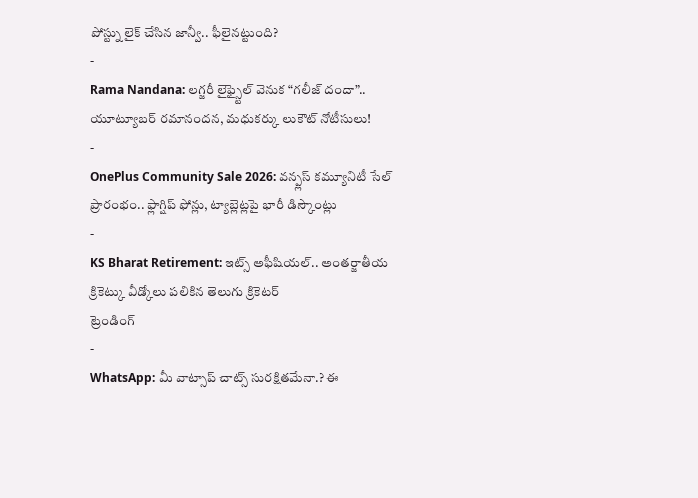పోస్ట్ను లైక్ చేసిన జాన్వీ.. ఫీలైనట్టుంది?
-
Rama Nandana: లగ్జరీ లైఫ్స్టైల్ వెనుక “గలీజ్ దందా”.. యూట్యూబర్ రమానందన, మధుకర్కు లుకౌట్ నోటీసులు!
-
OnePlus Community Sale 2026: వన్ప్లస్ కమ్యూనిటీ సేల్ ప్రారంభం.. ఫ్లాగ్షిప్ ఫోన్లు, ట్యాబ్లెట్లపై భారీ డిస్కౌంట్లు
-
KS Bharat Retirement: ఇట్స్ అఫీషియల్.. అంతర్జాతీయ క్రికెట్కు వీడ్కోలు పలికిన తెలుగు క్రికెటర్
ట్రెండింగ్
-
WhatsApp: మీ వాట్సాప్ చాట్స్ సురక్షితమేనా.? ఈ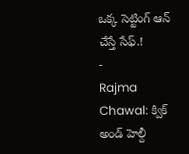ఒక్క సెట్టింగ్ ఆన్ చేస్తే సేఫ్.!
-
Rajma Chawal: క్విక్ అండ్ హెల్దీ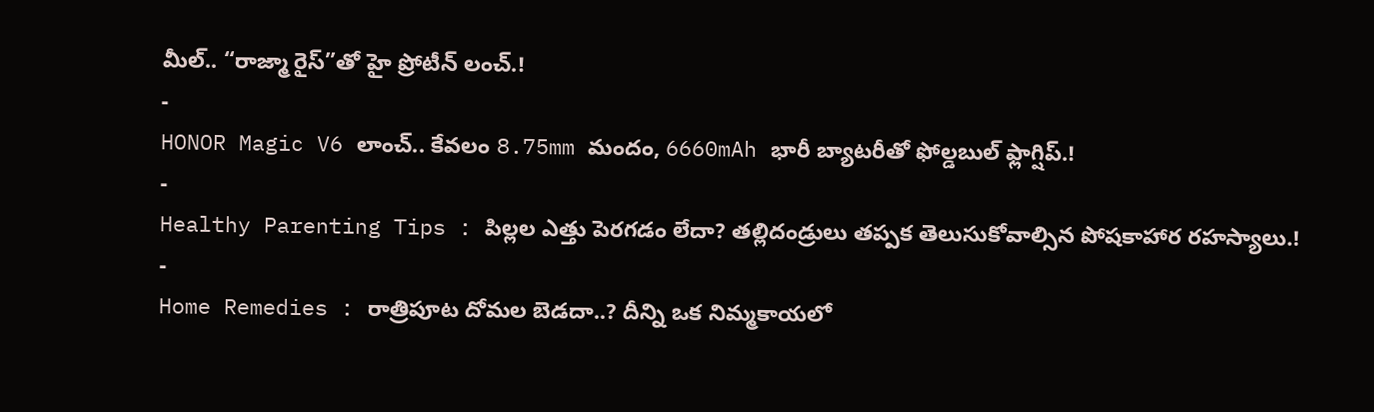మీల్.. “రాజ్మా రైస్”తో హై ప్రోటీన్ లంచ్.!
-
HONOR Magic V6 లాంచ్.. కేవలం 8.75mm మందం, 6660mAh భారీ బ్యాటరీతో ఫోల్డబుల్ ఫ్లాగ్షిప్.!
-
Healthy Parenting Tips : పిల్లల ఎత్తు పెరగడం లేదా? తల్లిదండ్రులు తప్పక తెలుసుకోవాల్సిన పోషకాహార రహస్యాలు.!
-
Home Remedies : రాత్రిపూట దోమల బెడదా..? దీన్ని ఒక నిమ్మకాయలో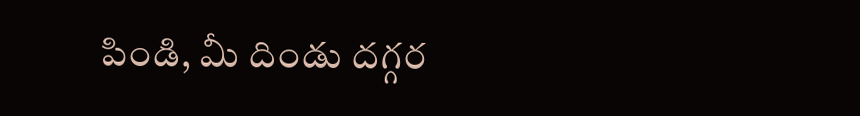పిండి, మీ దిండు దగ్గర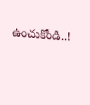ఉంచుకోండి..!